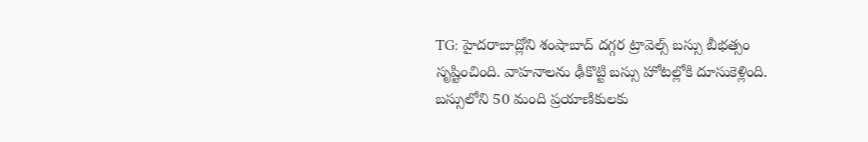TG: హైదరాబాద్లోని శంషాబాద్ దగ్గర ట్రావెల్స్ బస్సు బీభత్సం సృష్టించింది. వాహనాలను ఢీకొట్టి బస్సు హోటల్లోకి దూసుకెళ్లింది. బస్సులోని 50 మంది ప్రయాణికులకు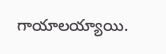గాయాలయ్యాయి.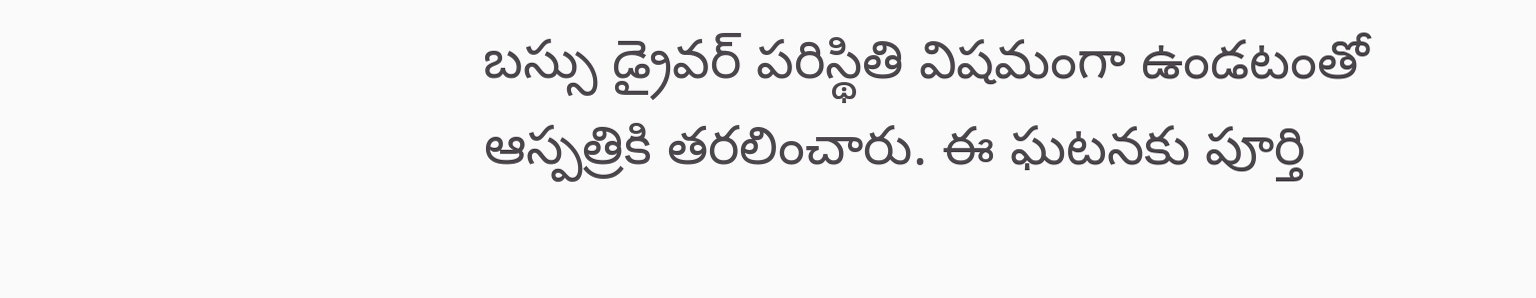బస్సు డ్రైవర్ పరిస్థితి విషమంగా ఉండటంతో ఆస్పత్రికి తరలించారు. ఈ ఘటనకు పూర్తి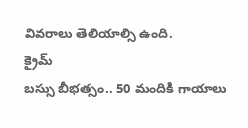వివరాలు తెలియాల్సి ఉంది.
క్రైమ్
బస్సు బీభత్సం.. 50 మందికి గాయాలు